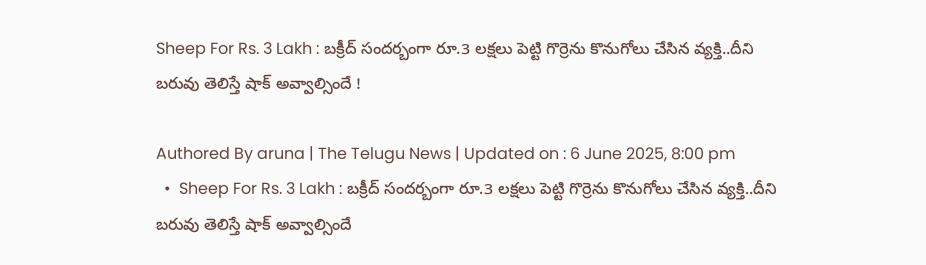Sheep For Rs. 3 Lakh : బక్రీద్ సందర్బంగా రూ.3 లక్షలు పెట్టి గొర్రెను కొనుగోలు చేసిన వ్యక్తి..దీని బరువు తెలిస్తే షాక్ అవ్వాల్సిందే !

Authored By aruna | The Telugu News | Updated on : 6 June 2025, 8:00 pm
  •  Sheep For Rs. 3 Lakh : బక్రీద్ సందర్బంగా రూ.3 లక్షలు పెట్టి గొర్రెను కొనుగోలు చేసిన వ్యక్తి..దీని బరువు తెలిస్తే షాక్ అవ్వాల్సిందే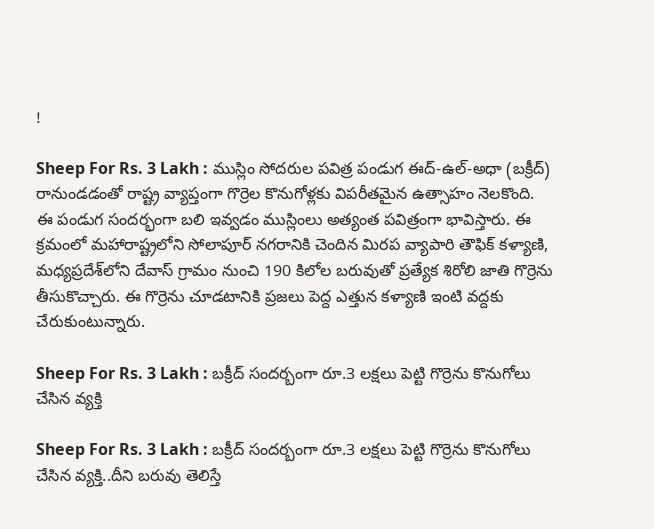!

Sheep For Rs. 3 Lakh : ముస్లిం సోదరుల పవిత్ర పండుగ ఈద్-ఉల్-అధా (బక్రీద్) రానుండడంతో రాష్ట్ర వ్యాప్తంగా గొర్రెల కొనుగోళ్లకు విపరీతమైన ఉత్సాహం నెలకొంది. ఈ పండుగ సందర్భంగా బలి ఇవ్వడం ముస్లింలు అత్యంత పవిత్రంగా భావిస్తారు. ఈ క్రమంలో మహారాష్ట్రలోని సోలాపూర్ నగరానికి చెందిన మిరప వ్యాపారి తౌఫిక్ కళ్యాణి, మధ్యప్రదేశ్‌లోని దేవాస్ గ్రామం నుంచి 190 కిలోల బరువుతో ప్రత్యేక శిరోలి జాతి గొర్రెను తీసుకొచ్చారు. ఈ గొర్రెను చూడటానికి ప్రజలు పెద్ద ఎత్తున కళ్యాణి ఇంటి వద్దకు చేరుకుంటున్నారు.

Sheep For Rs. 3 Lakh : బక్రీద్ సందర్బంగా రూ.3 లక్షలు పెట్టి గొర్రెను కొనుగోలు చేసిన వ్యక్తి

Sheep For Rs. 3 Lakh : బక్రీద్ సందర్బంగా రూ.3 లక్షలు పెట్టి గొర్రెను కొనుగోలు చేసిన వ్యక్తి..దీని బరువు తెలిస్తే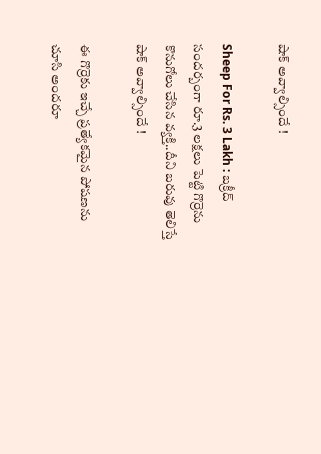షాక్ అవ్వాల్సిందే !

Sheep For Rs. 3 Lakh : బక్రీద్ సందర్బంగా రూ.3 లక్షలు పెట్టి గొర్రెను కొనుగోలు చేసిన వ్యక్తి..దీని బరువు తెలిస్తే షాక్ అవ్వాల్సిందే !

ఈ గొర్రెకు ఇచ్చే ప్రత్యేకమైన పోషణను చూసి అందరూ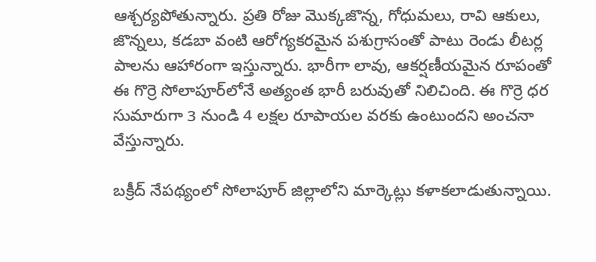ఆశ్చర్యపోతున్నారు. ప్రతి రోజు మొక్కజొన్న, గోధుమలు, రావి ఆకులు, జొన్నలు, కడబా వంటి ఆరోగ్యకరమైన పశుగ్రాసంతో పాటు రెండు లీటర్ల పాలను ఆహారంగా ఇస్తున్నారు. భారీగా లావు, ఆకర్షణీయమైన రూపంతో ఈ గొర్రె సోలాపూర్‌లోనే అత్యంత భారీ బరువుతో నిలిచింది. ఈ గొర్రె ధర సుమారుగా 3 నుండి 4 లక్షల రూపాయల వరకు ఉంటుందని అంచనా వేస్తున్నారు.

బక్రీద్ నేపథ్యంలో సోలాపూర్ జిల్లాలోని మార్కెట్లు కళాకలాడుతున్నాయి.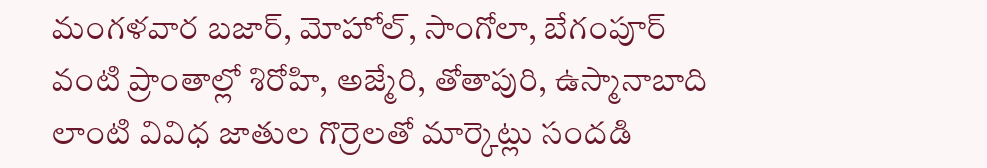మంగళవార బజార్, మోహోల్, సాంగోలా, బేగంపూర్ వంటి ప్రాంతాల్లో శిరోహి, అజ్మేరి, తోతాపురి, ఉస్మానాబాది లాంటి వివిధ జాతుల గొర్రెలతో మార్కెట్లు సందడి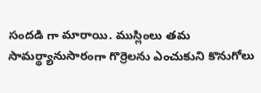సందడి గా మారాయి. ముస్లింలు తమ సామర్థ్యానుసారంగా గొర్రెలను ఎంచుకుని కొనుగోలు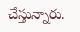చేస్తున్నారు.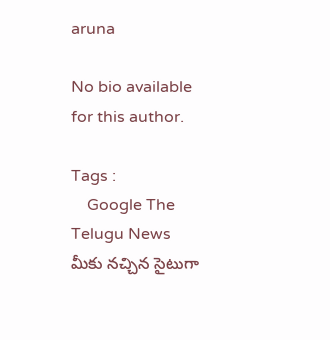aruna

No bio available for this author.

Tags :
    Google The Telugu News మీకు నచ్చిన సైటుగా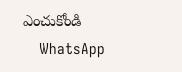ఎంచుకోండి
    WhatsApp